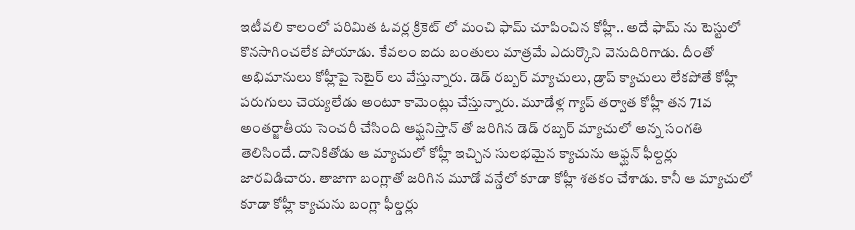ఇటీవలి కాలంలో పరిమిత ఓవర్ల క్రికెట్ లో మంచి ఫామ్ చూపించిన కోహ్లీ.. అదే ఫామ్ ను టెస్టులో కొనసాగించలేక పోయాడు. కేవలం ఐదు బంతులు మాత్రమే ఎదుర్కొని వెనుదిరిగాడు. దీంతో అభిమానులు కోహ్లీపై సెటైర్ లు వేస్తున్నారు. డెడ్ రబ్బర్ మ్యాచులు, డ్రాప్ క్యాచులు లేకపోతే కోహ్లీ పరుగులు చెయ్యలేడు అంటూ కామెంట్లు చేస్తున్నారు. మూడేళ్ల గ్యాప్ తర్వాత కోహ్లీ తన 71వ అంతర్జాతీయ సెంచరీ చేసింది ఆఫ్ఘనిస్తాన్ తో జరిగిన డెడ్ రబ్బర్ మ్యాచులో అన్న సంగతి తెలిసిందే. దానికితోడు ఆ మ్యాచులో కోహ్లీ ఇచ్చిన సులభమైన క్యాచును ఆఫ్ఘన్ ఫీల్దర్లు జారవిడిచారు. తాజాగా బంగ్లాతో జరిగిన మూడో వన్డేలో కూడా కోహ్లీ శతకం చేశాడు. కానీ ఆ మ్యాచులో కూడా కోహ్లీ క్యాచును బంగ్లా ఫీల్డర్లు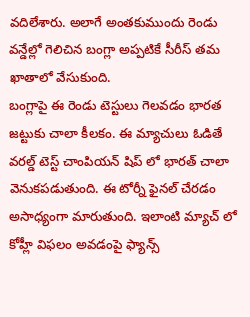వదిలేశారు. అలాగే అంతకుముందు రెండు వన్డేల్లో గెలిచిన బంగ్లా అప్పటికే సీరీస్ తమ ఖాతాలో వేసుకుంది.
బంగ్లాపై ఈ రెండు టెస్టులు గెలవడం భారత జట్టుకు చాలా కీలకం. ఈ మ్యాచులు ఓడితే వరల్డ్ టెస్ట్ చాంపియన్ షిప్ లో భారత్ చాలా వెనుకపడుతుంది. ఈ టోర్నీ ఫైనల్ చేరడం అసాధ్యంగా మారుతుంది. ఇలాంటి మ్యాచ్ లో కోహ్లీ విఫలం అవడంపై ఫ్యాన్స్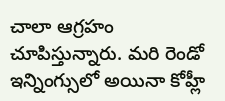చాలా ఆగ్రహం చూపిస్తున్నారు. మరి రెండో ఇన్నింగ్సులో అయినా కోహ్లీ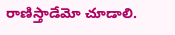రాణిస్తాడేమో చూడాలి.